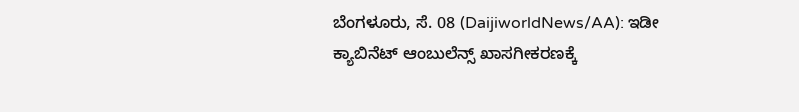ಬೆಂಗಳೂರು, ಸೆ. 08 (DaijiworldNews/AA): ಇಡೀ ಕ್ಯಾಬಿನೆಟ್ ಆಂಬುಲೆನ್ಸ್ ಖಾಸಗೀಕರಣಕ್ಕೆ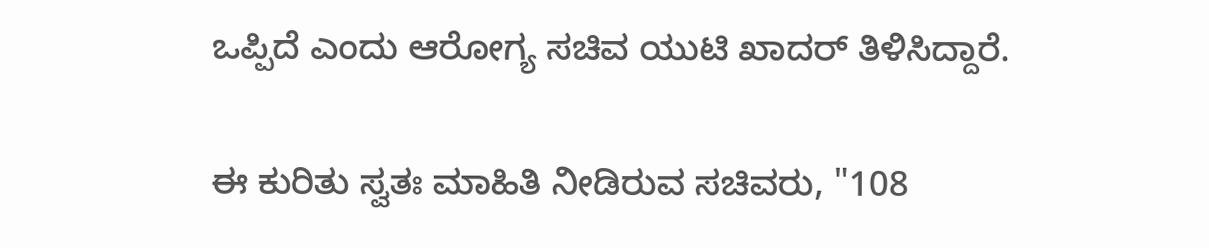ಒಪ್ಪಿದೆ ಎಂದು ಆರೋಗ್ಯ ಸಚಿವ ಯುಟಿ ಖಾದರ್ ತಿಳಿಸಿದ್ದಾರೆ.

ಈ ಕುರಿತು ಸ್ವತಃ ಮಾಹಿತಿ ನೀಡಿರುವ ಸಚಿವರು, "108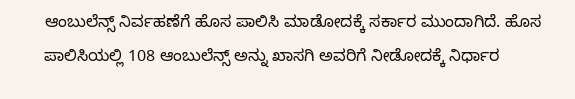ಆಂಬುಲೆನ್ಸ್ ನಿರ್ವಹಣೆಗೆ ಹೊಸ ಪಾಲಿಸಿ ಮಾಡೋದಕ್ಕೆ ಸರ್ಕಾರ ಮುಂದಾಗಿದೆ. ಹೊಸ ಪಾಲಿಸಿಯಲ್ಲಿ 108 ಆಂಬುಲೆನ್ಸ್ ಅನ್ನು ಖಾಸಗಿ ಅವರಿಗೆ ನೀಡೋದಕ್ಕೆ ನಿರ್ಧಾರ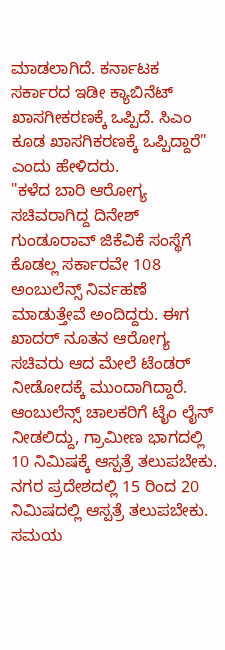ಮಾಡಲಾಗಿದೆ. ಕರ್ನಾಟಕ ಸರ್ಕಾರದ ಇಡೀ ಕ್ಯಾಬಿನೆಟ್ ಖಾಸಗೀಕರಣಕ್ಕೆ ಒಪ್ಪಿದೆ. ಸಿಎಂ ಕೂಡ ಖಾಸಗಿಕರಣಕ್ಕೆ ಒಪ್ಪಿದ್ದಾರೆ" ಎಂದು ಹೇಳಿದರು.
"ಕಳೆದ ಬಾರಿ ಆರೋಗ್ಯ ಸಚಿವರಾಗಿದ್ದ ದಿನೇಶ್ ಗುಂಡೂರಾವ್ ಜಿಕೆವಿಕೆ ಸಂಸ್ಥೆಗೆ ಕೊಡಲ್ಲ ಸರ್ಕಾರವೇ 108 ಅಂಬುಲೆನ್ಸ್ ನಿರ್ವಹಣೆ ಮಾಡುತ್ತೇವೆ ಅಂದಿದ್ದರು. ಈಗ ಖಾದರ್ ನೂತನ ಆರೋಗ್ಯ ಸಚಿವರು ಆದ ಮೇಲೆ ಟೆಂಡರ್ ನೀಡೋದಕ್ಕೆ ಮುಂದಾಗಿದ್ದಾರೆ. ಆಂಬುಲೆನ್ಸ್ ಚಾಲಕರಿಗೆ ಟೈಂ ಲೈನ್ ನೀಡಲಿದ್ದು, ಗ್ರಾಮೀಣ ಭಾಗದಲ್ಲಿ 10 ನಿಮಿಷಕ್ಕೆ ಆಸ್ಪತ್ರೆ ತಲುಪಬೇಕು. ನಗರ ಪ್ರದೇಶದಲ್ಲಿ 15 ರಿಂದ 20 ನಿಮಿಷದಲ್ಲಿ ಆಸ್ಪತ್ರೆ ತಲುಪಬೇಕು. ಸಮಯ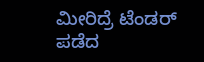ಮೀರಿದ್ರೆ ಟೆಂಡರ್ ಪಡೆದ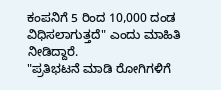ಕಂಪನಿಗೆ 5 ರಿಂದ 10,000 ದಂಡ ವಿಧಿಸಲಾಗುತ್ತದೆ" ಎಂದು ಮಾಹಿತಿ ನೀಡಿದ್ದಾರೆ.
"ಪ್ರತಿಭಟನೆ ಮಾಡಿ ರೋಗಿಗಳಿಗೆ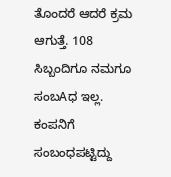ತೊಂದರೆ ಆದರೆ ಕ್ರಮ ಆಗುತ್ತೆ. 108 ಸಿಬ್ಬಂದಿಗೂ ನಮಗೂ ಸಂಬAಧ ಇಲ್ಲ. ಕಂಪನಿಗೆ ಸಂಬಂಧಪಟ್ಟಿದ್ದು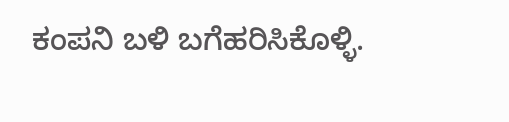ಕಂಪನಿ ಬಳಿ ಬಗೆಹರಿಸಿಕೊಳ್ಳಿ.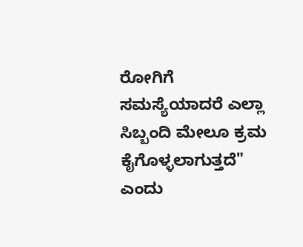ರೋಗಿಗೆ ಸಮಸ್ಯೆಯಾದರೆ ಎಲ್ಲಾ ಸಿಬ್ಬಂದಿ ಮೇಲೂ ಕ್ರಮ ಕೈಗೊಳ್ಳಲಾಗುತ್ತದೆ" ಎಂದು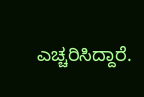ಎಚ್ಚರಿಸಿದ್ದಾರೆ.